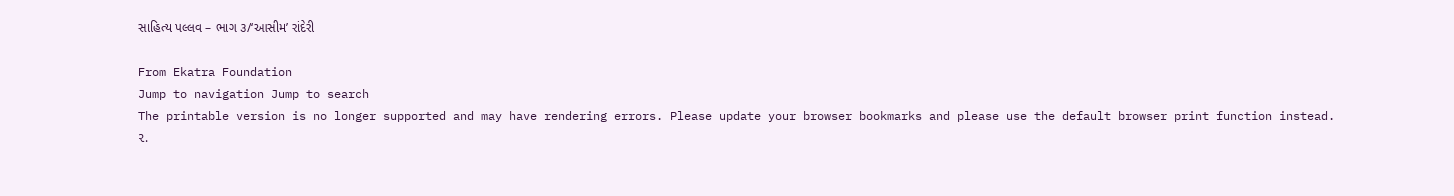સાહિત્ય પલ્લવ – ભાગ ૩/‘આસીમ’ રાંદેરી

From Ekatra Foundation
Jump to navigation Jump to search
The printable version is no longer supported and may have rendering errors. Please update your browser bookmarks and please use the default browser print function instead.
૨.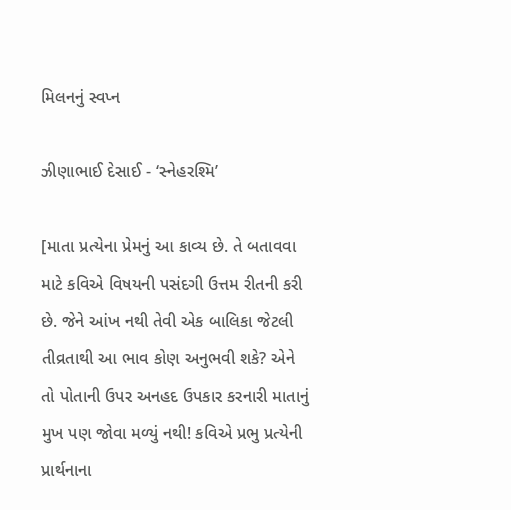મિલનનું સ્વપ્ન

ઝીણાભાઈ દેસાઈ - ‘સ્નેહરશ્મિ’

[માતા પ્રત્યેના પ્રેમનું આ કાવ્ય છે. તે બતાવવા માટે કવિએ વિષયની પસંદગી ઉત્તમ રીતની કરી છે. જેને આંખ નથી તેવી એક બાલિકા જેટલી તીવ્રતાથી આ ભાવ કોણ અનુભવી શકે? એને તો પોતાની ઉપર અનહદ ઉપકાર કરનારી માતાનું મુખ પણ જોવા મળ્યું નથી! કવિએ પ્રભુ પ્રત્યેની પ્રાર્થનાના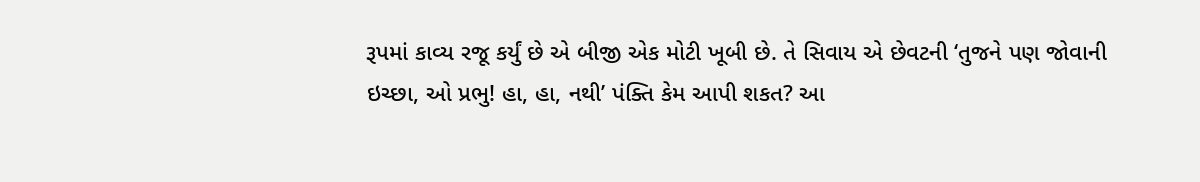રૂપમાં કાવ્ય રજૂ કર્યું છે એ બીજી એક મોટી ખૂબી છે. તે સિવાય એ છેવટની ‘તુજને પણ જોવાની ઇચ્છા, ઓ પ્રભુ! હા, હા, નથી’ પંક્તિ કેમ આપી શકત? આ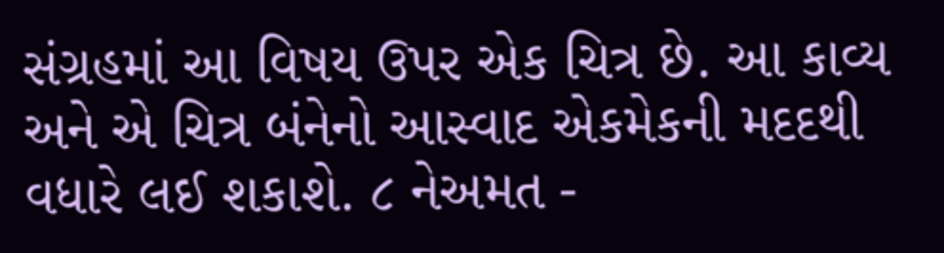સંગ્રહમાં આ વિષય ઉપર એક ચિત્ર છે. આ કાવ્ય અને એ ચિત્ર બંનેનો આસ્વાદ એકમેકની મદદથી વધારે લઈ શકાશે. ૮ નેઅમત -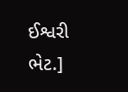ઈશ્વરી ભેટ.]